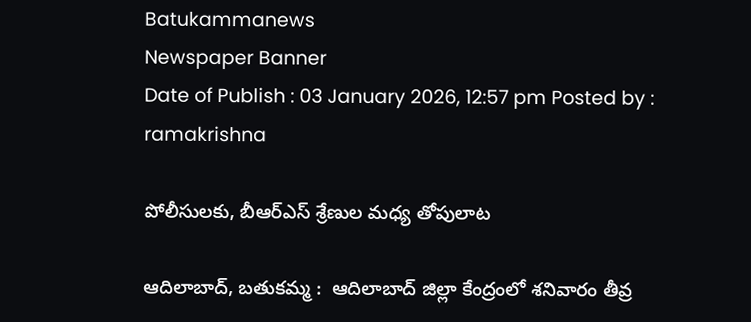Batukammanews
Newspaper Banner
Date of Publish : 03 January 2026, 12:57 pm Posted by : ramakrishna

పోలీసులకు, బీఆర్ఎస్ శ్రేణుల మధ్య తోపులాట

ఆదిలాబాద్, బతుకమ్మ :  ఆదిలాబాద్ జిల్లా కేంద్రంలో శనివారం తీవ్ర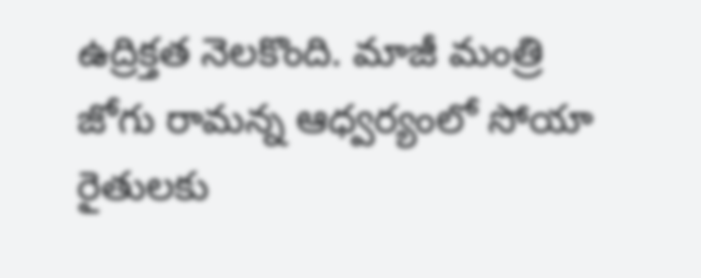ఉద్రిక్తత నెలకొంది. మాజీ మంత్రి జోగు రామన్న ఆధ్వర్యంలో సోయా రైతులకు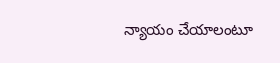న్యాయం చేయాలంటూ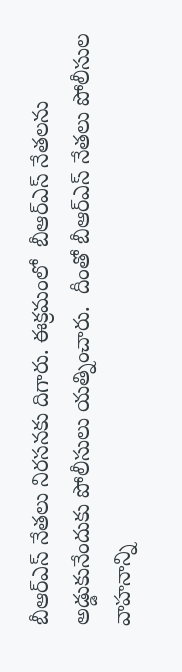బీఆర్ఎస్ నేతలు నిరసనకు దిగారు. ఈక్రమంలో  బీఆర్ఎస్ నేతలను అడ్డుకునేందుకు పోలీసులు యత్నించారు.  దీంతో బీఆర్ఎస్ నేతలు పోలీసుల వాహనాన్ని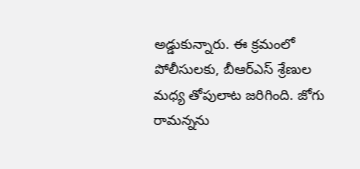అడ్డుకున్నారు. ఈ క్రమంలో పోలీసులకు, బీఆర్ఎస్ శ్రేణుల మధ్య తోపులాట జరిగింది. జోగు రామన్నను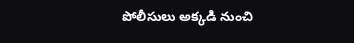పోలీసులు అక్కడి నుంచి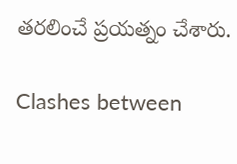తరలించే ప్రయత్నం చేశారు.

Clashes between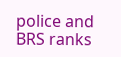police and BRS ranks